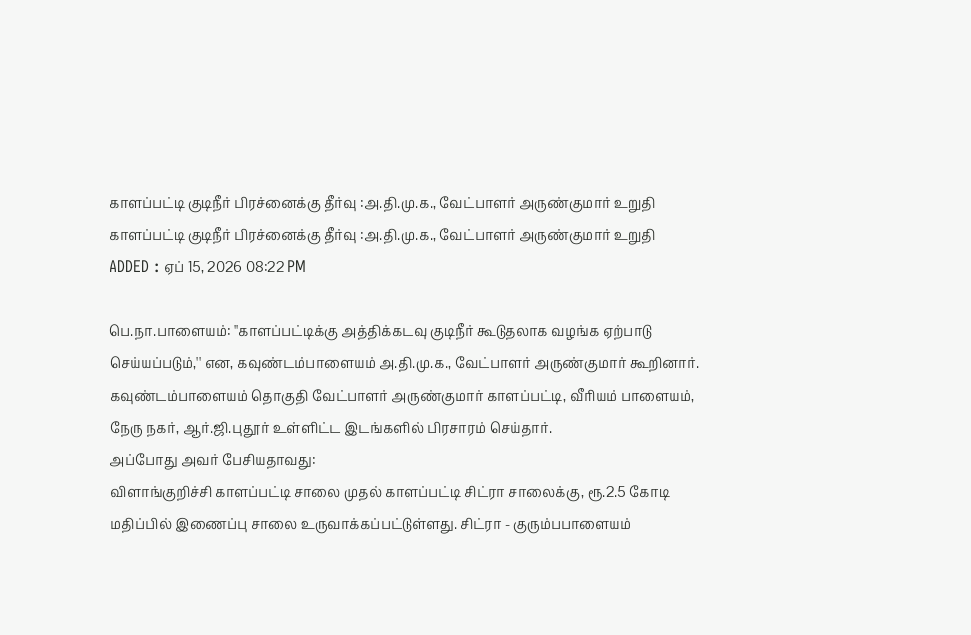காளப்பட்டி குடிநீர் பிரச்னைக்கு தீர்வு :அ.தி.மு.க., வேட்பாளர் அருண்குமார் உறுதி
காளப்பட்டி குடிநீர் பிரச்னைக்கு தீர்வு :அ.தி.மு.க., வேட்பாளர் அருண்குமார் உறுதி
ADDED : ஏப் 15, 2026 08:22 PM

பெ.நா.பாளையம்: ''காளப்பட்டிக்கு அத்திக்கடவு குடிநீர் கூடுதலாக வழங்க ஏற்பாடு செய்யப்படும்,'' என, கவுண்டம்பாளையம் அ.தி.மு.க., வேட்பாளர் அருண்குமார் கூறினார்.
கவுண்டம்பாளையம் தொகுதி வேட்பாளர் அருண்குமார் காளப்பட்டி, வீரியம் பாளையம், நேரு நகர், ஆர்.ஜி.புதூர் உள்ளிட்ட இடங்களில் பிரசாரம் செய்தார்.
அப்போது அவர் பேசியதாவது:
விளாங்குறிச்சி காளப்பட்டி சாலை முதல் காளப்பட்டி சிட்ரா சாலைக்கு, ரூ.2.5 கோடி மதிப்பில் இணைப்பு சாலை உருவாக்கப்பட்டுள்ளது. சிட்ரா - குரும்பபாளையம்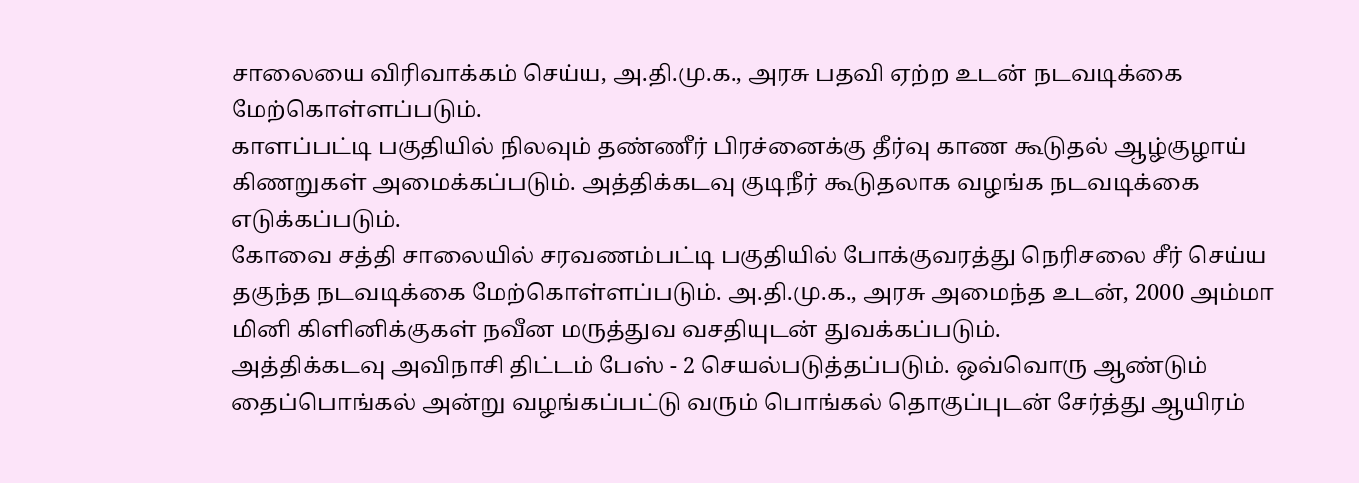சாலையை விரிவாக்கம் செய்ய, அ.தி.மு.க., அரசு பதவி ஏற்ற உடன் நடவடிக்கை மேற்கொள்ளப்படும்.
காளப்பட்டி பகுதியில் நிலவும் தண்ணீர் பிரச்னைக்கு தீர்வு காண கூடுதல் ஆழ்குழாய் கிணறுகள் அமைக்கப்படும். அத்திக்கடவு குடிநீர் கூடுதலாக வழங்க நடவடிக்கை எடுக்கப்படும்.
கோவை சத்தி சாலையில் சரவணம்பட்டி பகுதியில் போக்குவரத்து நெரிசலை சீர் செய்ய தகுந்த நடவடிக்கை மேற்கொள்ளப்படும். அ.தி.மு.க., அரசு அமைந்த உடன், 2000 அம்மா மினி கிளினிக்குகள் நவீன மருத்துவ வசதியுடன் துவக்கப்படும்.
அத்திக்கடவு அவிநாசி திட்டம் பேஸ் - 2 செயல்படுத்தப்படும். ஒவ்வொரு ஆண்டும் தைப்பொங்கல் அன்று வழங்கப்பட்டு வரும் பொங்கல் தொகுப்புடன் சேர்த்து ஆயிரம்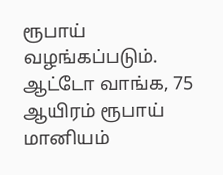ரூபாய் வழங்கப்படும். ஆட்டோ வாங்க, 75 ஆயிரம் ரூபாய் மானியம்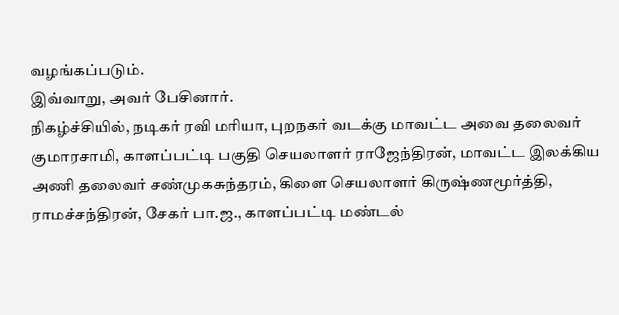வழங்கப்படும்.
இவ்வாறு, அவர் பேசினார்.
நிகழ்ச்சியில், நடிகர் ரவி மரியா, புறநகர் வடக்கு மாவட்ட அவை தலைவர் குமாரசாமி, காளப்பட்டி பகுதி செயலாளர் ராஜேந்திரன், மாவட்ட இலக்கிய அணி தலைவர் சண்முகசுந்தரம், கிளை செயலாளர் கிருஷ்ணமூர்த்தி, ராமச்சந்திரன், சேகர் பா.ஜ., காளப்பட்டி மண்டல்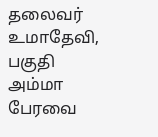தலைவர் உமாதேவி, பகுதி அம்மா பேரவை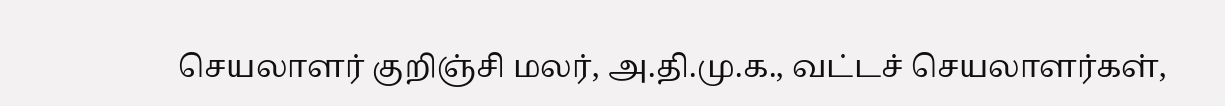செயலாளர் குறிஞ்சி மலர், அ.தி.மு.க., வட்டச் செயலாளர்கள்,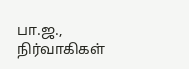பா.ஜ., நிர்வாகிகள்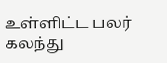உள்ளிட்ட பலர் கலந்து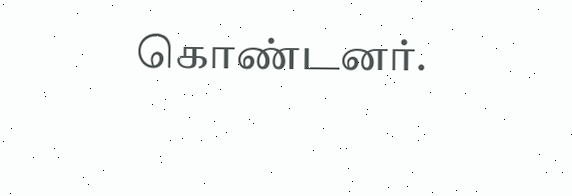கொண்டனர்.